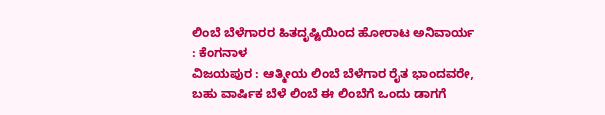ಲಿಂಬೆ ಬೆಳೆಗಾರರ ಹಿತದೃಷ್ಟಿಯಿಂದ ಹೋರಾಟ ಅನಿವಾರ್ಯ : ಕೆಂಗನಾಳ
ವಿಜಯಪುರ : ಆತ್ಮೀಯ ಲಿಂಬೆ ಬೆಳೆಗಾರ ರೈತ ಭಾಂದವರೇ, ಬಹು ವಾರ್ಷಿಕ ಬೆಳೆ ಲಿಂಬೆ ಈ ಲಿಂಬೆಗೆ ಒಂದು ಡಾಗಗೆ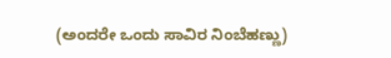(ಅಂದರೇ ಒಂದು ಸಾವಿರ ನಿಂಬೆಹಣ್ಣು)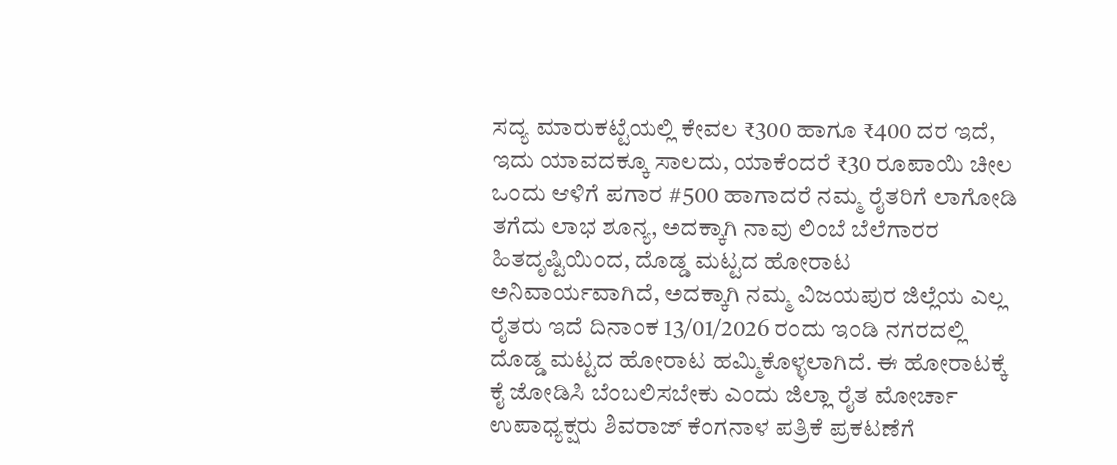ಸದ್ಯ ಮಾರುಕಟ್ಟೆಯಲ್ಲಿ ಕೇವಲ ₹300 ಹಾಗೂ ₹400 ದರ ಇದೆ, ಇದು ಯಾವದಕ್ಕೂ ಸಾಲದು, ಯಾಕೆಂದರೆ ₹30 ರೂಪಾಯಿ ಚೀಲ ಒಂದು ಆಳಿಗೆ ಪಗಾರ #500 ಹಾಗಾದರೆ ನಮ್ಮ ರೈತರಿಗೆ ಲಾಗೋಡಿ ತಗೆದು ಲಾಭ ಶೂನ್ಯ, ಅದಕ್ಕಾಗಿ ನಾವು ಲಿಂಬೆ ಬೆಲೆಗಾರರ ಹಿತದೃಷ್ಟಿಯಿಂದ, ದೊಡ್ಡ ಮಟ್ಟದ ಹೋರಾಟ ಅನಿವಾರ್ಯವಾಗಿದೆ, ಅದಕ್ಕಾಗಿ ನಮ್ಮ ವಿಜಯಪುರ ಜಿಲ್ಲೆಯ ಎಲ್ಲ ರೈತರು ಇದೆ ದಿನಾಂಕ 13/01/2026 ರಂದು ಇಂಡಿ ನಗರದಲ್ಲಿ ದೊಡ್ಡ ಮಟ್ಟದ ಹೋರಾಟ ಹಮ್ಮಿಕೊಳ್ಳಲಾಗಿದೆ. ಈ ಹೋರಾಟಕ್ಕೆ ಕೈ ಜೋಡಿಸಿ ಬೆಂಬಲಿಸಬೇಕು ಎಂದು ಜಿಲ್ಲಾ ರೈತ ಮೋರ್ಚಾ ಉಪಾಧ್ಯಕ್ಷರು ಶಿವರಾಜ್ ಕೆಂಗನಾಳ ಪತ್ರಿಕೆ ಪ್ರಕಟಣೆಗೆ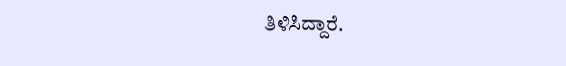ತಿಳಿಸಿದ್ದಾರೆ.